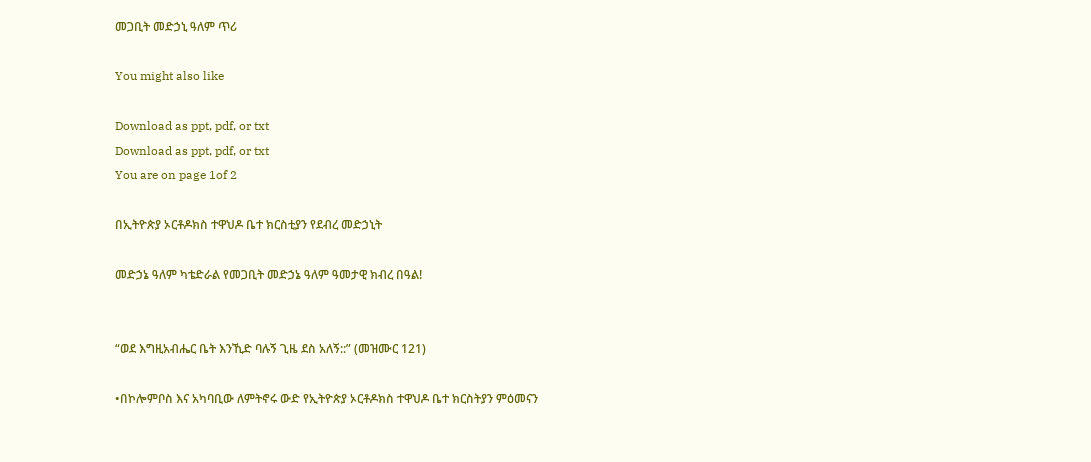መጋቢት መድኃኒ ዓለም ጥሪ

You might also like

Download as ppt, pdf, or txt
Download as ppt, pdf, or txt
You are on page 1of 2

በኢትዮጵያ ኦርቶዶክስ ተዋህዶ ቤተ ክርስቲያን የደብረ መድኃኒት

መድኃኔ ዓለም ካቴድራል የመጋቢት መድኃኔ ዓለም ዓመታዊ ክብረ በዓል!


“ወደ እግዚአብሔር ቤት እንኺድ ባሉኝ ጊዜ ደስ አለኝ::” (መዝሙር 121)

•በኮሎምቦስ እና አካባቢው ለምትኖሩ ውድ የኢትዮጵያ ኦርቶዶክስ ተዋህዶ ቤተ ክርስትያን ምዕመናን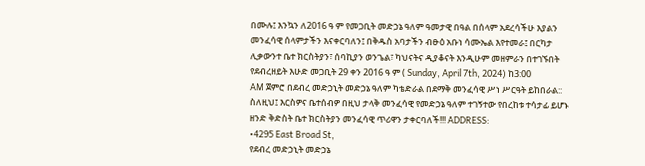በሙሉ፤ እንኳን ለ2016 ዓ ም የመጋቢት መድኃኔ ዓለም ዓመታዊ በዓል በሰላም አደረሳችሁ እያልን
መንፈሳዊ ሰላምታችን እናቀርባለን፤ በቅዱስ አባታችን ብፁዕ አቡነ ሳሙኤል እየተመራ፤ በርካታ
ሊቃውንተ ቤተ ክርስትያን፣ ሰባኪያን ወንጌል፣ ካህናትና ዲያቆናት እንዲሁም መዘምራን በተገኙበት
የደብረዘይት እሁድ መጋቢት 29 ቀን 2016 ዓ ም ( Sunday, April 7th, 2024) ከ3:00
AM ጀምሮ በደብረ መድኃኒት መድኃኔ ዓለም ካቴድራል በደማቅ መንፈሳዊ ሥነ ሥርዓት ይከበራል::
ስለዚህ፤ እርስዎና ቤተሰብዎ በዚህ ታላቅ መንፈሳዊ የመድኃኔ ዓለም ተገኝተው የበረከቱ ተሳታፊ ይሆኑ
ዘንድ ቅድስት ቤተ ክርስትያን መንፈሳዊ ጥሪዋን ታቀርባለች!!! ADDRESS:
•4295 East Broad St,
የደብረ መድኃኒት መድኃኔ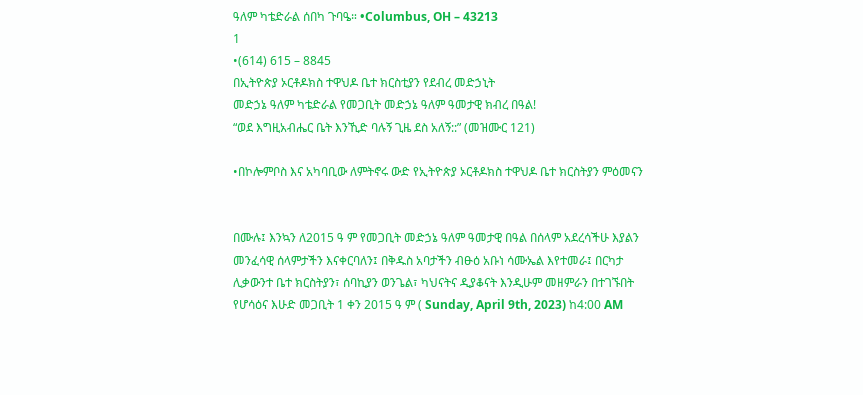ዓለም ካቴድራል ሰበካ ጉባዔ። •Columbus, OH – 43213
1
•(614) 615 – 8845
በኢትዮጵያ ኦርቶዶክስ ተዋህዶ ቤተ ክርስቲያን የደብረ መድኃኒት
መድኃኔ ዓለም ካቴድራል የመጋቢት መድኃኔ ዓለም ዓመታዊ ክብረ በዓል!
“ወደ እግዚአብሔር ቤት እንኺድ ባሉኝ ጊዜ ደስ አለኝ::” (መዝሙር 121)

•በኮሎምቦስ እና አካባቢው ለምትኖሩ ውድ የኢትዮጵያ ኦርቶዶክስ ተዋህዶ ቤተ ክርስትያን ምዕመናን


በሙሉ፤ እንኳን ለ2015 ዓ ም የመጋቢት መድኃኔ ዓለም ዓመታዊ በዓል በሰላም አደረሳችሁ እያልን
መንፈሳዊ ሰላምታችን እናቀርባለን፤ በቅዱስ አባታችን ብፁዕ አቡነ ሳሙኤል እየተመራ፤ በርካታ
ሊቃውንተ ቤተ ክርስትያን፣ ሰባኪያን ወንጌል፣ ካህናትና ዲያቆናት እንዲሁም መዘምራን በተገኙበት
የሆሳዕና እሁድ መጋቢት 1 ቀን 2015 ዓ ም ( Sunday, April 9th, 2023) ከ4:00 AM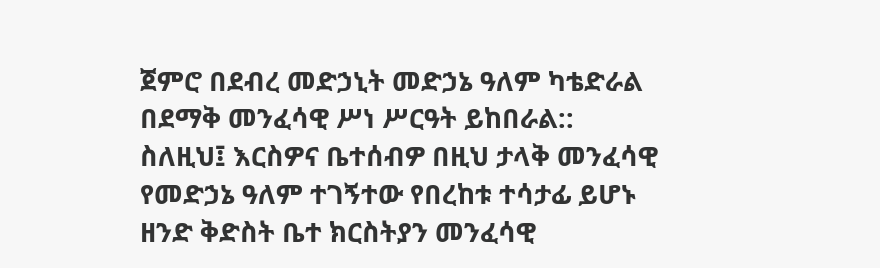ጀምሮ በደብረ መድኃኒት መድኃኔ ዓለም ካቴድራል በደማቅ መንፈሳዊ ሥነ ሥርዓት ይከበራል::
ስለዚህ፤ እርስዎና ቤተሰብዎ በዚህ ታላቅ መንፈሳዊ የመድኃኔ ዓለም ተገኝተው የበረከቱ ተሳታፊ ይሆኑ
ዘንድ ቅድስት ቤተ ክርስትያን መንፈሳዊ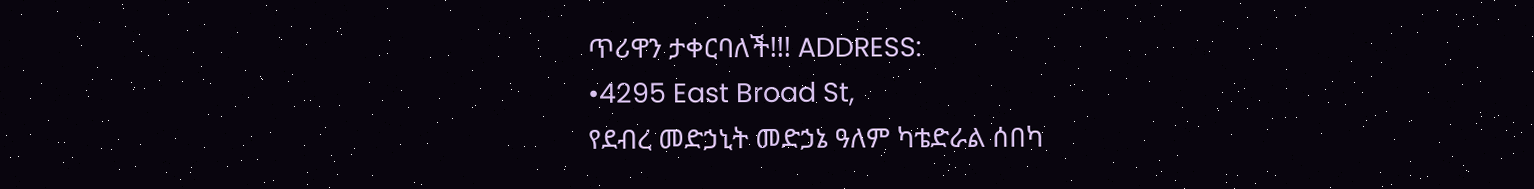ጥሪዋን ታቀርባለች!!! ADDRESS:
•4295 East Broad St,
የደብረ መድኃኒት መድኃኔ ዓለም ካቴድራል ሰበካ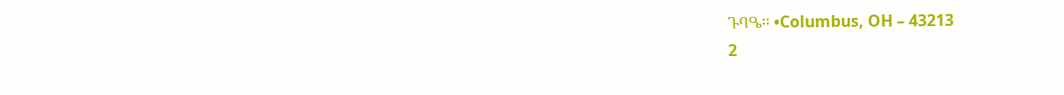ጉባዔ። •Columbus, OH – 43213
2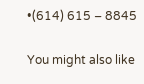•(614) 615 – 8845

You might also like